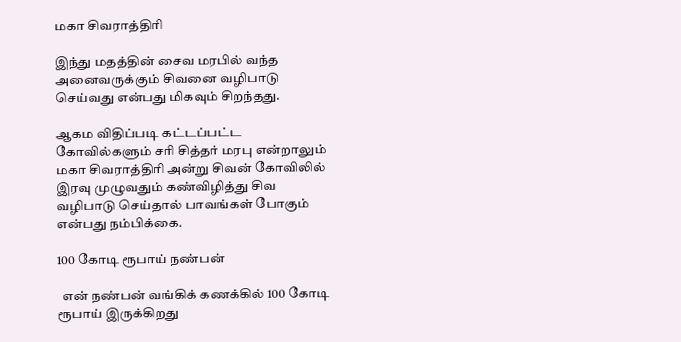மகா சிவராத்திரி

இந்து மதத்தின் சைவ மரபில் வந்த அனைவருக்கும் சிவனை வழிபாடு செய்வது என்பது மிகவும் சிறந்தது.

ஆகம விதிப்படி கட்டப்பட்ட கோவில்களும் சரி சித்தர் மரபு என்றாலும் மகா சிவராத்திரி அன்று சிவன் கோவிலில் இரவு முழுவதும் கண்விழித்து சிவ வழிபாடு செய்தால் பாவங்கள் போகும் என்பது நம்பிக்கை.

100 கோடி ரூபாய் நண்பன்

  என் நண்பன் வங்கிக் கணக்கில் 100 கோடி ரூபாய் இருக்கிறது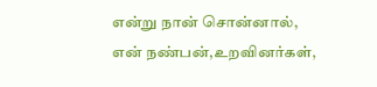என்று நான் சொன்னால், என் நண்பன்,உறவினர்கள்,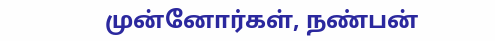முன்னோர்கள், நண்பன்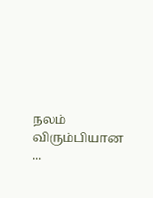நலம் விரும்பியான ...